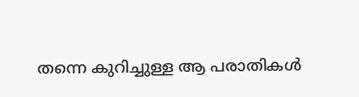തന്നെ കുറിച്ചുള്ള ആ പരാതികള്‍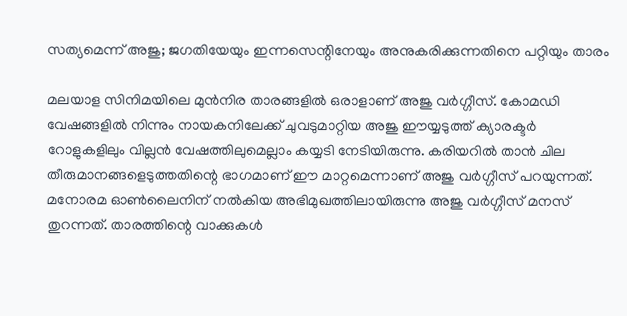സത്യമെന്ന് അജു; ജഗതിയേയും ഇന്നസെന്റിനേയും അനുകരിക്കുന്നതിനെ പറ്റിയും താരം

മലയാള സിനിമയിലെ മുന്‍നിര താരങ്ങളില്‍ ഒരാളാണ് അജു വര്‍ഗ്ഗീസ്. കോമഡി വേഷങ്ങളില്‍ നിന്നും നായകനിലേക്ക് ചുവടുമാറ്റിയ അജു ഈയ്യടുത്ത് ക്യാരക്ടര്‍ റോളുകളിലും വില്ലന്‍ വേഷത്തിലുമെല്ലാം കയ്യടി നേടിയിരുന്നു. കരിയറില്‍ താന്‍ ചില തീരുമാനങ്ങളെടുത്തതിന്റെ ഭാഗമാണ് ഈ മാറ്റമെന്നാണ് അജു വര്‍ഗ്ഗീസ് പറയുന്നത്. മനോരമ ഓണ്‍ലൈനിന് നല്‍കിയ അഭിമുഖത്തിലായിരുന്നു അജു വര്‍ഗ്ഗീസ് മനസ് തുറന്നത്. താരത്തിന്റെ വാക്കുകള്‍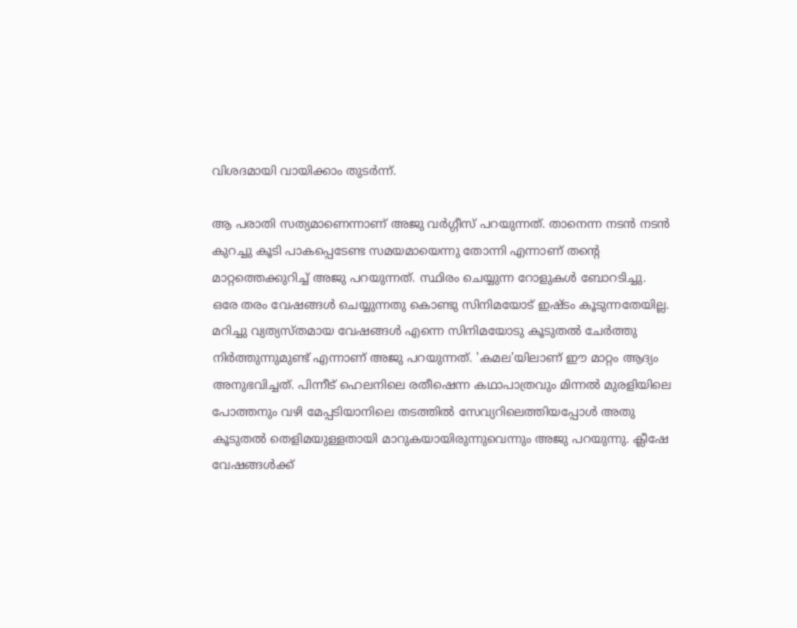വിശദമായി വായിക്കാം തുടര്‍ന്ന്.

ആ പരാതി സത്യമാണെന്നാണ് അജു വര്‍ഗ്ഗീസ് പറയുന്നത്. താനെന്ന നടന്‍ നടന്‍ കുറച്ചു കൂടി പാകപ്പെടേണ്ട സമയമായെന്നു തോന്നി എന്നാണ് തന്റെ മാറ്റത്തെക്കുറിച്ച് അജു പറയുന്നത്. സ്ഥിരം ചെയ്യുന്ന റോളുകള്‍ ബോറടിച്ചു. ഒരേ തരം വേഷങ്ങള്‍ ചെയ്യുന്നതു കൊണ്ടു സിനിമയോട് ഇഷ്ടം കൂടുന്നതേയില്ല. മറിച്ചു വ്യത്യസ്തമായ വേഷങ്ങള്‍ എന്നെ സിനിമയോടു കൂടുതല്‍ ചേര്‍ത്തു നിര്‍ത്തുന്നുമുണ്ട് എന്നാണ് അജു പറയുന്നത്. 'കമല'യിലാണ് ഈ മാറ്റം ആദ്യം അനുഭവിച്ചത്. പിന്നീട് ഹെലനിലെ രതീഷെന്ന കഥാപാത്രവും മിന്നല്‍ മുരളിയിലെ പോത്തനും വഴി മേപ്പടിയാനിലെ തടത്തില്‍ സേവ്യറിലെത്തിയപ്പോള്‍ അതു കൂടുതല്‍ തെളിമയുള്ളതായി മാറുകയായിരുന്നുവെന്നും അജു പറയുന്നു. ക്ലീഷേ വേഷങ്ങള്‍ക്ക്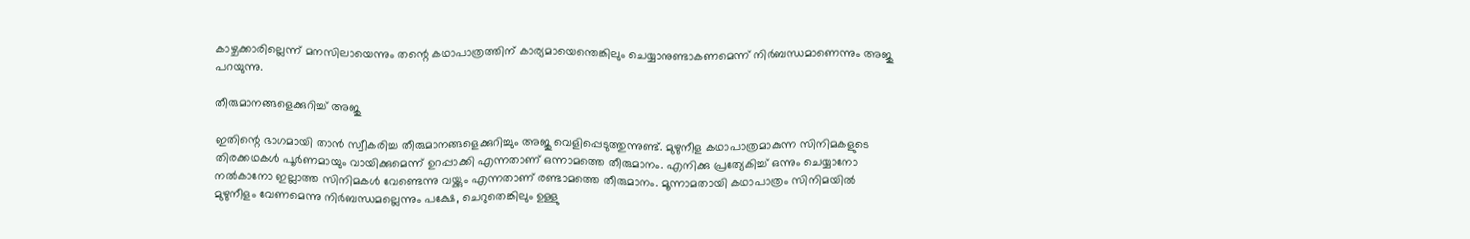കാഴ്ചക്കാരില്ലെന്ന് മനസിലായെന്നും തന്റെ കഥാപാത്രത്തിന് കാര്യമായെന്തെങ്കിലും ചെയ്യാനുണ്ടാകണമെന്ന് നിര്‍ബന്ധമാണെന്നും അജു പറയുന്നു.

തീരുമാനങ്ങളെക്കുറിച്ച് അജു

ഇതിന്റെ ഭാഗമായി താന്‍ സ്വീകരിച്ച തീരുമാനങ്ങളെക്കുറിച്ചും അജു വെളിപ്പെടുത്തുന്നുണ്ട്. മുഴുനീള കഥാപാത്രമാകുന്ന സിനിമകളുടെ തിരക്കഥകള്‍ പൂര്‍ണമായും വായിക്കുമെന്ന് ഉറപ്പാക്കി എന്നതാണ് ഒന്നാമത്തെ തീരുമാനം. എനിക്കു പ്രത്യേകിച്ച് ഒന്നും ചെയ്യാനോ നല്‍കാനോ ഇല്ലാത്ത സിനിമകള്‍ വേണ്ടെന്നു വയ്ക്കും എന്നതാണ് രണ്ടാമത്തെ തീരുമാനം. മൂന്നാമതായി കഥാപാത്രം സിനിമയില്‍ മുഴുനീളം വേണമെന്നു നിര്‍ബന്ധമല്ലെന്നും പക്ഷേ, ചെറുതെങ്കിലും ഉള്ളു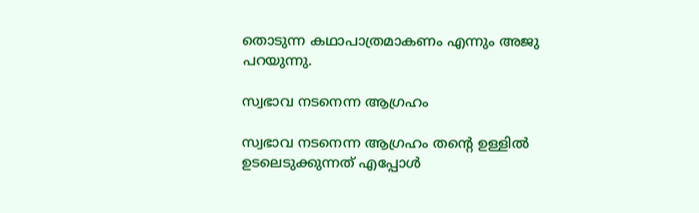തൊടുന്ന കഥാപാത്രമാകണം എന്നും അജു പറയുന്നു.

സ്വഭാവ നടനെന്ന ആഗ്രഹം

സ്വഭാവ നടനെന്ന ആഗ്രഹം തന്റെ ഉള്ളില്‍ ഉടലെടുക്കുന്നത് എപ്പോള്‍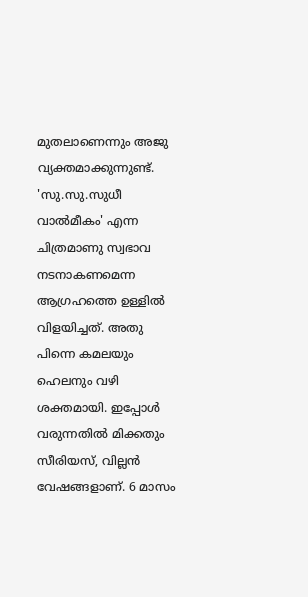മുതലാണെന്നും അജു വ്യക്തമാക്കുന്നുണ്ട്. 'സു.സു.സുധീ വാല്‍മീകം' എന്ന ചിത്രമാണു സ്വഭാവ നടനാകണമെന്ന ആഗ്രഹത്തെ ഉള്ളില്‍ വിളയിച്ചത്. അതു പിന്നെ കമലയും ഹെലനും വഴി ശക്തമായി. ഇപ്പോള്‍ വരുന്നതില്‍ മിക്കതും സീരിയസ്, വില്ലന്‍ വേഷങ്ങളാണ്. 6 മാസം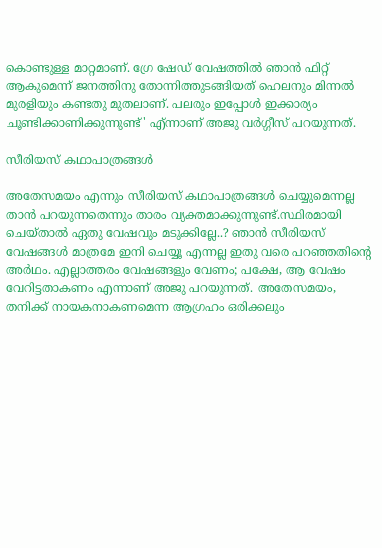കൊണ്ടുള്ള മാറ്റമാണ്. ഗ്രേ ഷേഡ് വേഷത്തില്‍ ഞാന്‍ ഫിറ്റ് ആകുമെന്ന് ജനത്തിനു തോന്നിത്തുടങ്ങിയത് ഹെലനും മിന്നല്‍ മുരളിയും കണ്ടതു മുതലാണ്. പലരും ഇപ്പോള്‍ ഇക്കാര്യം ചൂണ്ടിക്കാണിക്കുന്നുണ്ട്' എ്ന്നാണ് അജു വര്‍ഗ്ഗീസ് പറയുന്നത്.

സീരിയസ് കഥാപാത്രങ്ങള്‍

അതേസമയം എന്നും സീരിയസ് കഥാപാത്രങ്ങള്‍ ചെയ്യുമെന്നല്ല താന്‍ പറയുന്നതെന്നും താരം വ്യക്തമാക്കുന്നുണ്ട്.സ്ഥിരമായി ചെയ്താല്‍ ഏതു വേഷവും മടുക്കില്ലേ..? ഞാന്‍ സീരിയസ് വേഷങ്ങള്‍ മാത്രമേ ഇനി ചെയ്യൂ എന്നല്ല ഇതു വരെ പറഞ്ഞതിന്റെ അര്‍ഥം. എല്ലാത്തരം വേഷങ്ങളും വേണം; പക്ഷേ, ആ വേഷം വേറിട്ടതാകണം എന്നാണ് അജു പറയുന്നത്. അതേസമയം, തനിക്ക് നായകനാകണമെന്ന ആഗ്രഹം ഒരിക്കലും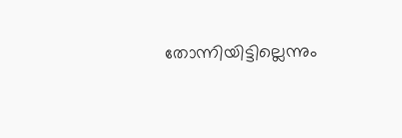തോന്നിയിട്ടില്ലെന്നും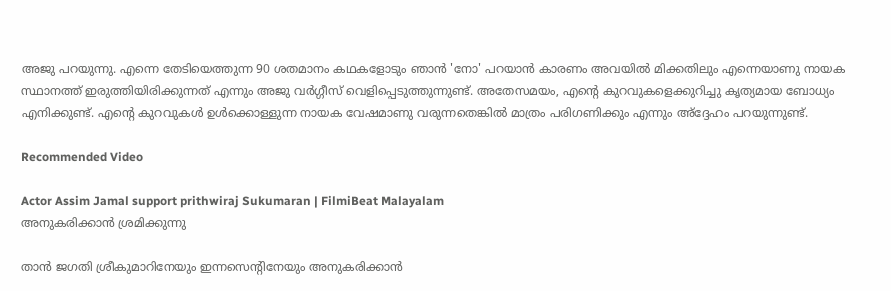അജു പറയുന്നു. എന്നെ തേടിയെത്തുന്ന 90 ശതമാനം കഥകളോടും ഞാന്‍ 'നോ' പറയാന്‍ കാരണം അവയില്‍ മിക്കതിലും എന്നെയാണു നായക സ്ഥാനത്ത് ഇരുത്തിയിരിക്കുന്നത് എന്നും അജു വര്‍ഗ്ഗീസ് വെളിപ്പെടുത്തുന്നുണ്ട്. അതേസമയം, എന്റെ കുറവുകളെക്കുറിച്ചു കൃത്യമായ ബോധ്യം എനിക്കുണ്ട്. എന്റെ കുറവുകള്‍ ഉള്‍ക്കൊള്ളുന്ന നായക വേഷമാണു വരുന്നതെങ്കില്‍ മാത്രം പരിഗണിക്കും എന്നും അ്‌ദ്ദേഹം പറയുന്നുണ്ട്.

Recommended Video

Actor Assim Jamal support prithwiraj Sukumaran | FilmiBeat Malayalam
അനുകരിക്കാന്‍ ശ്രമിക്കുന്നു

താന്‍ ജഗതി ശ്രീകുമാറിനേയും ഇന്നസെന്റിനേയും അനുകരിക്കാന്‍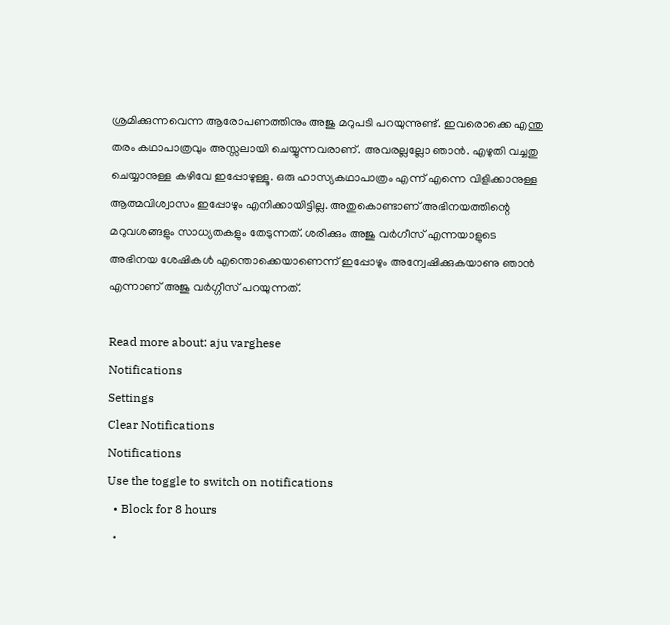ശ്രമിക്കുന്നവെന്ന ആരോപണത്തിനും അജു മറുപടി പറയുന്നുണ്ട്. ഇവരൊക്കെ എന്തു തരം കഥാപാത്രവും അസ്സലായി ചെയ്യുന്നവരാണ്. അവരല്ലല്ലോ ഞാന്‍. എഴുതി വച്ചതു ചെയ്യാനുള്ള കഴിവേ ഇപ്പോഴുള്ളൂ. ഒരു ഹാസ്യകഥാപാത്രം എന്ന് എന്നെ വിളിക്കാനുള്ള ആത്മവിശ്വാസം ഇപ്പോഴും എനിക്കായിട്ടില്ല. അതുകൊണ്ടാണ് അഭിനയത്തിന്റെ മറുവശങ്ങളും സാധ്യതകളും തേടുന്നത്. ശരിക്കും അജു വര്‍ഗീസ് എന്നയാളുടെ അഭിനയ ശേഷികള്‍ എന്തൊക്കെയാണെന്ന് ഇപ്പോഴും അന്വേഷിക്കുകയാണു ഞാന്‍ എന്നാണ് അജു വര്‍ഗ്ഗീസ് പറയുന്നത്.

Read more about: aju varghese
Notifications
Settings
Clear Notifications
Notifications
Use the toggle to switch on notifications
  • Block for 8 hours
  •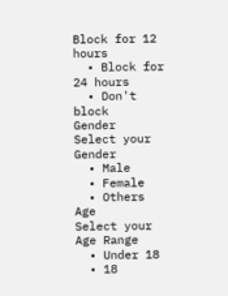Block for 12 hours
  • Block for 24 hours
  • Don't block
Gender
Select your Gender
  • Male
  • Female
  • Others
Age
Select your Age Range
  • Under 18
  • 18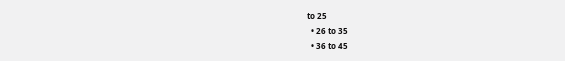to 25
  • 26 to 35
  • 36 to 45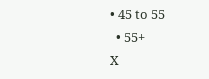• 45 to 55
  • 55+
X